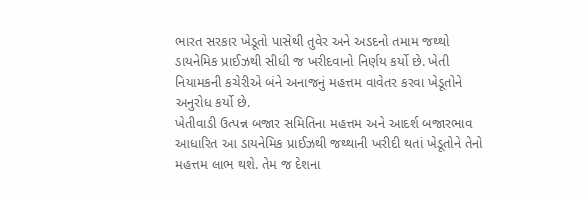ભારત સરકાર ખેડૂતો પાસેથી તુવેર અને અડદનો તમામ જથ્થો ડાયનેમિક પ્રાઈઝથી સીધી જ ખરીદવાનો નિર્ણય કર્યો છે. ખેતી નિયામકની કચેરીએ બંને અનાજનું મહત્તમ વાવેતર કરવા ખેડૂતોને અનુરોધ કર્યો છે.
ખેતીવાડી ઉત્પન્ન બજાર સમિતિના મહત્તમ અને આદર્શ બજારભાવ આધારિત આ ડાયનેમિક પ્રાઈઝથી જથ્થાની ખરીદી થતાં ખેડૂતોને તેનો મહત્તમ લાભ થશે. તેમ જ દેશના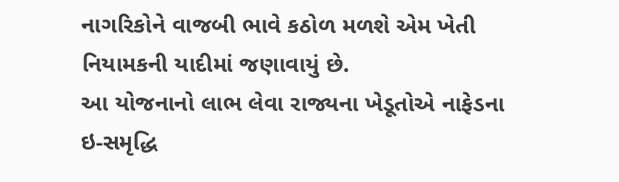નાગરિકોને વાજબી ભાવે કઠોળ મળશે એમ ખેતી નિયામકની યાદીમાં જણાવાયું છે.
આ યોજનાનો લાભ લેવા રાજ્યના ખેડૂતોએ નાફેડના ઇ-સમૃદ્ધિ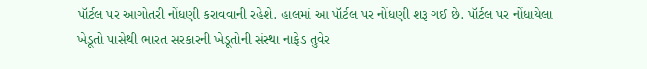પૉર્ટલ પર આગોતરી નોંધણી કરાવવાની રહેશે. હાલમાં આ પૉર્ટલ પર નોંધણી શરૂ ગઈ છે. પૉર્ટલ પર નોંધાયેલા ખેડૂતો પાસેથી ભારત સરકારની ખેડૂતોની સંસ્થા નાફેડ તુવેર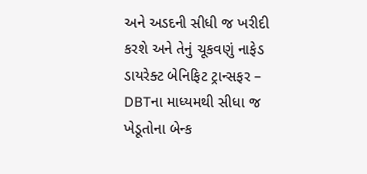અને અડદની સીધી જ ખરીદી કરશે અને તેનું ચૂકવણું નાફેડ ડાયરેક્ટ બેનિફિટ ટ્રાન્સફર – DBTના માધ્યમથી સીધા જ ખેડૂતોના બેન્ક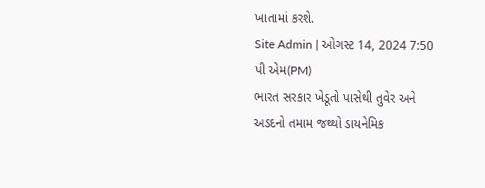ખાતામાં કરશે.
Site Admin | ઓગસ્ટ 14, 2024 7:50 પી એમ(PM)
ભારત સરકાર ખેડૂતો પાસેથી તુવેર અને અડદનો તમામ જથ્થો ડાયનેમિક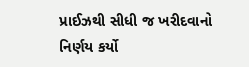પ્રાઈઝથી સીધી જ ખરીદવાનો નિર્ણય કર્યો